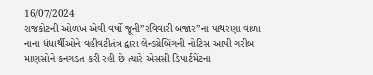16/07/2024
રાજકોટની ઓળખ એવી વર્ષો જૂની”રવિવારી બજાર”ના પાથરણા વાળા નાના ધંધાર્થીઓને વહીવટીતંત્ર દ્વારા લેન્ડગ્રેબિંગની નોટિસ આપી ગરીબ માણસોને કનગડત કરી રહી છે ત્યારે એસસી ડિપાર્ટમેંટના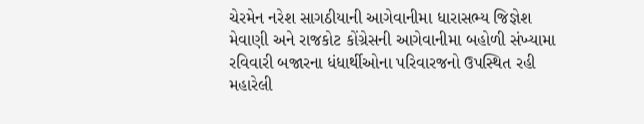ચેરમેન નરેશ સાગઠીયાની આગેવાનીમા ધારાસભ્ય જિજ્ઞેશ મેવાણી અને રાજકોટ કોંગ્રેસની આગેવાનીમા બહોળી સંખ્યામા રવિવારી બજારના ધંધાર્થીઓના પરિવારજનો ઉપસ્થિત રહી મહારેલી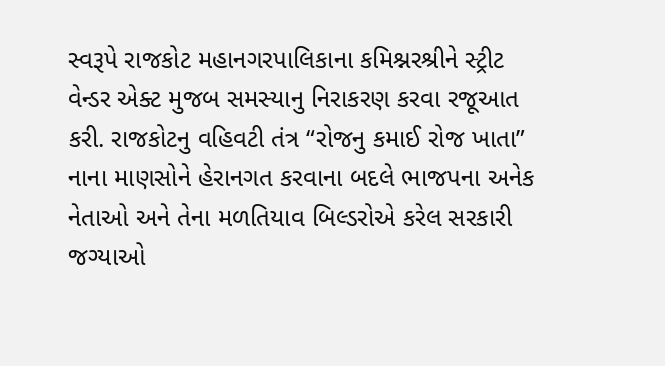સ્વરૂપે રાજકોટ મહાનગરપાલિકાના કમિશ્નરશ્રીને સ્ટ્રીટ વેન્ડર એક્ટ મુજબ સમસ્યાનુ નિરાકરણ કરવા રજૂઆત કરી. રાજકોટનુ વહિવટી તંત્ર “રોજનુ કમાઈ રોજ ખાતા” નાના માણસોને હેરાનગત કરવાના બદલે ભાજપના અનેક નેતાઓ અને તેના મળતિયાવ બિલ્ડરોએ કરેલ સરકારી જગ્યાઓ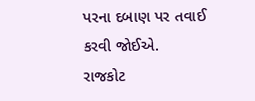પરના દબાણ પર તવાઈ કરવી જોઈએ.
રાજકોટ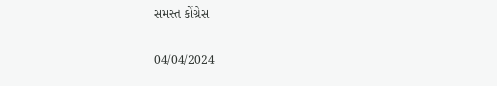સમસ્ત કોંગ્રેસ

04/04/2024